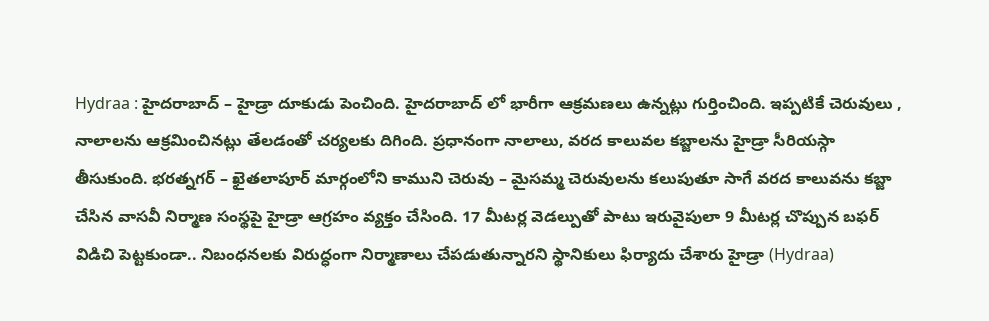Hydraa : హైదరాబాద్ – హైడ్రా దూకుడు పెంచింది. హైదరాబాద్ లో భారీగా ఆక్రమణలు ఉన్నట్లు గుర్తించింది. ఇప్పటికే చెరువులు , నాలాలను ఆక్రమించినట్లు తేలడంతో చర్యలకు దిగింది. ప్రధానంగా నాలాలు, వరద కాలువల కబ్జాలను హైడ్రా సీరియస్గా తీసుకుంది. భరత్నగర్ – ఖైతలాపూర్ మార్గంలోని కాముని చెరువు – మైసమ్మ చెరువులను కలుపుతూ సాగే వరద కాలువను కబ్జా చేసిన వాసవీ నిర్మాణ సంస్థపై హైడ్రా ఆగ్రహం వ్యక్తం చేసింది. 17 మీటర్ల వెడల్పుతో పాటు ఇరువైపులా 9 మీటర్ల చొప్పున బఫర్ విడిచి పెట్టకుండా.. నిబంధనలకు విరుద్ధంగా నిర్మాణాలు చేపడుతున్నారని స్థానికులు ఫిర్యాదు చేశారు హైడ్రా (Hydraa)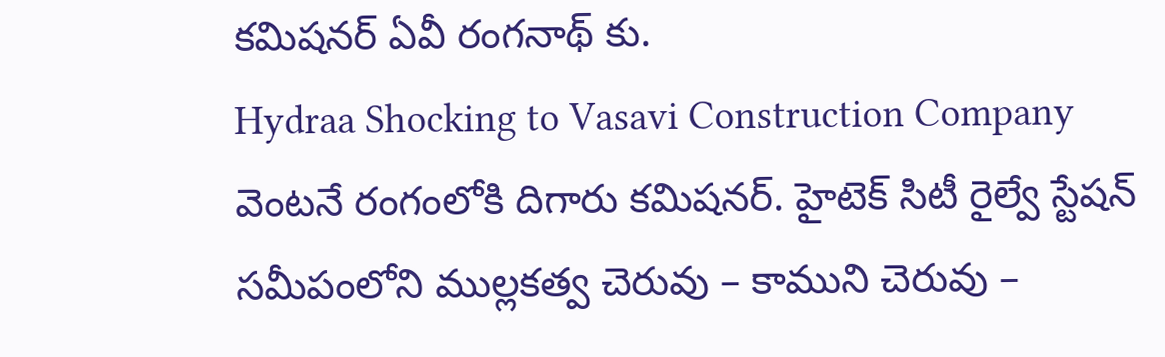కమిషనర్ ఏవీ రంగనాథ్ కు.
Hydraa Shocking to Vasavi Construction Company
వెంటనే రంగంలోకి దిగారు కమిషనర్. హైటెక్ సిటీ రైల్వే స్టేషన్ సమీపంలోని ముల్లకత్వ చెరువు – కాముని చెరువు –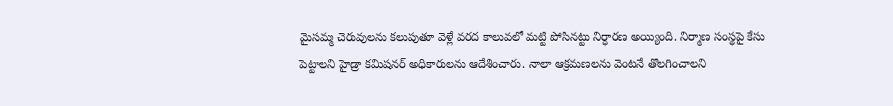మైసమ్మ చెరువులను కలుపుతూ వెళ్లే వరద కాలువలో మట్టి పోసినట్టు నిర్ధారణ అయ్యింది. నిర్మాణ సంస్థపై కేసు పెట్టాలని హైడ్రా కమిషనర్ అధికారులను ఆదేశించారు. నాలా ఆక్రమణలను వెంటనే తొలగించాలని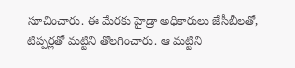సూచించారు. ఈ మేరకు హైడ్రా అధికారులు జేసీబీలతో, టిప్పర్లతో మట్టిని తొలగించారు. ఆ మట్టిని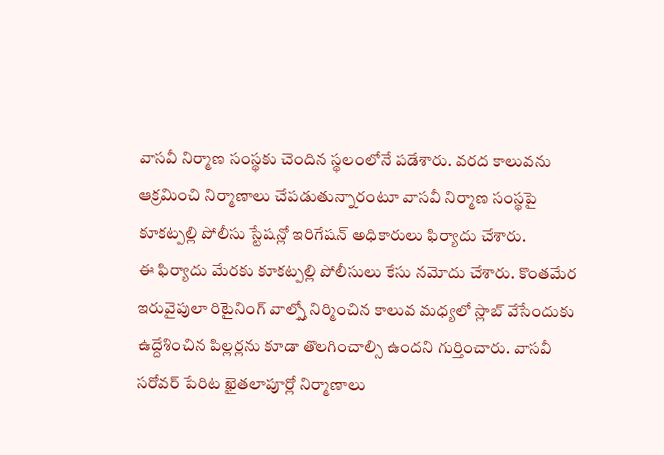వాసవీ నిర్మాణ సంస్థకు చెందిన స్థలంలోనే పడేశారు. వరద కాలువను ఆక్రమించి నిర్మాణాలు చేపడుతున్నారంటూ వాసవీ నిర్మాణ సంస్థపై కూకట్పల్లి పోలీసు స్టేషన్లో ఇరిగేషన్ అధికారులు ఫిర్యాదు చేశారు.
ఈ ఫిర్యాదు మేరకు కూకట్పల్లి పోలీసులు కేసు నమోదు చేశారు. కొంతమేర ఇరువైపులా రిటైనింగ్ వాల్స్తో నిర్మించిన కాలువ మధ్యలో స్లాబ్ వేసేందుకు ఉద్దేశించిన పిల్లర్లను కూడా తొలగించాల్సి ఉందని గుర్తించారు. వాసవీ సరోవర్ పేరిట ఖైతలాపూర్లో నిర్మాణాలు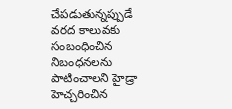చేపడుతున్నప్పుడే వరద కాలువకు సంబంధించిన నిబంధనలను పాటించాలని హైడ్రా హెచ్చరించిన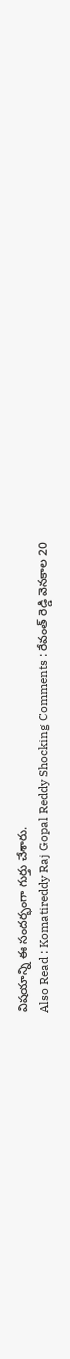విషయాన్ని ఈ సందర్భంగా గుర్తు చేశారు.
Also Read : Komatireddy Raj Gopal Reddy Shocking Comments : రేవంత్ రెడ్డి వెనకాల 20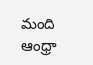మంది ఆంధ్రా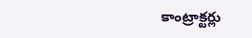కాంట్రాక్టర్లు